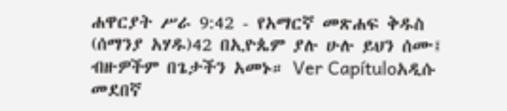ሐዋርያት ሥራ 9:42 - የአማርኛ መጽሐፍ ቅዱስ (ሰማንያ አሃዱ)42 በኢዮጴም ያሉ ሁሉ ይህን ሰሙ፤ ብዙዎችም በጌታችን አመኑ። Ver Capítuloአዲሱ መደበኛ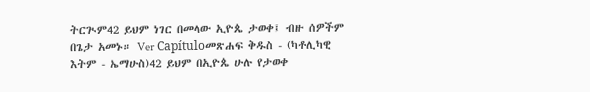ትርጒም42 ይህም ነገር በመላው ኢዮጴ ታወቀ፤ ብዙ ሰዎችም በጌታ አመኑ። Ver Capítuloመጽሐፍ ቅዱስ - (ካቶሊካዊ እትም - ኤማሁስ)42 ይህም በኢዮጴ ሁሉ የታወቀ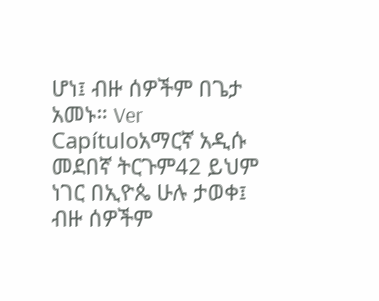ሆነ፤ ብዙ ሰዎችም በጌታ አመኑ። Ver Capítuloአማርኛ አዲሱ መደበኛ ትርጉም42 ይህም ነገር በኢዮጴ ሁሉ ታወቀ፤ ብዙ ሰዎችም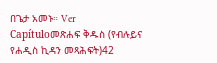በጌታ አመኑ። Ver Capítuloመጽሐፍ ቅዱስ (የብሉይና የሐዲስ ኪዳን መጻሕፍት)42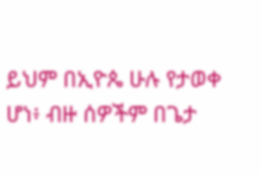ይህም በኢዮጴ ሁሉ የታወቀ ሆነ፥ ብዙ ሰዎችም በጌታ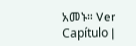አመኑ። Ver Capítulo |